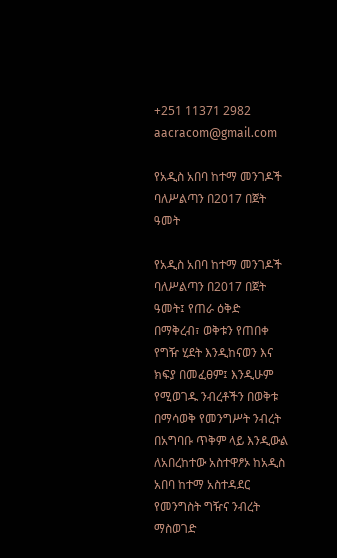+251 11371 2982 aacracom@gmail.com

የአዲስ አበባ ከተማ መንገዶች ባለሥልጣን በ2017 በጀት ዓመት

የአዲስ አበባ ከተማ መንገዶች ባለሥልጣን በ2017 በጀት ዓመት፤ የጠራ ዕቅድ በማቅረብ፣ ወቅቱን የጠበቀ የግዥ ሂደት እንዲከናወን እና ክፍያ በመፈፀም፤ እንዲሁም የሚወገዱ ንብረቶችን በወቅቱ በማሳወቅ የመንግሥት ንብረት በአግባቡ ጥቅም ላይ እንዲውል ለአበረከተው አስተዋፆኦ ከአዲስ አበባ ከተማ አስተዳደር የመንግስት ግዥና ንብረት ማስወገድ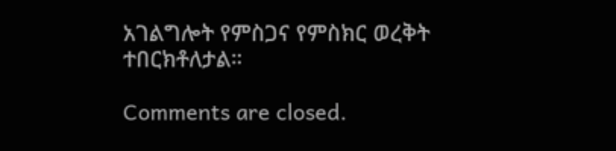አገልግሎት የምስጋና የምስክር ወረቅት ተበርክቶለታል።

Comments are closed.